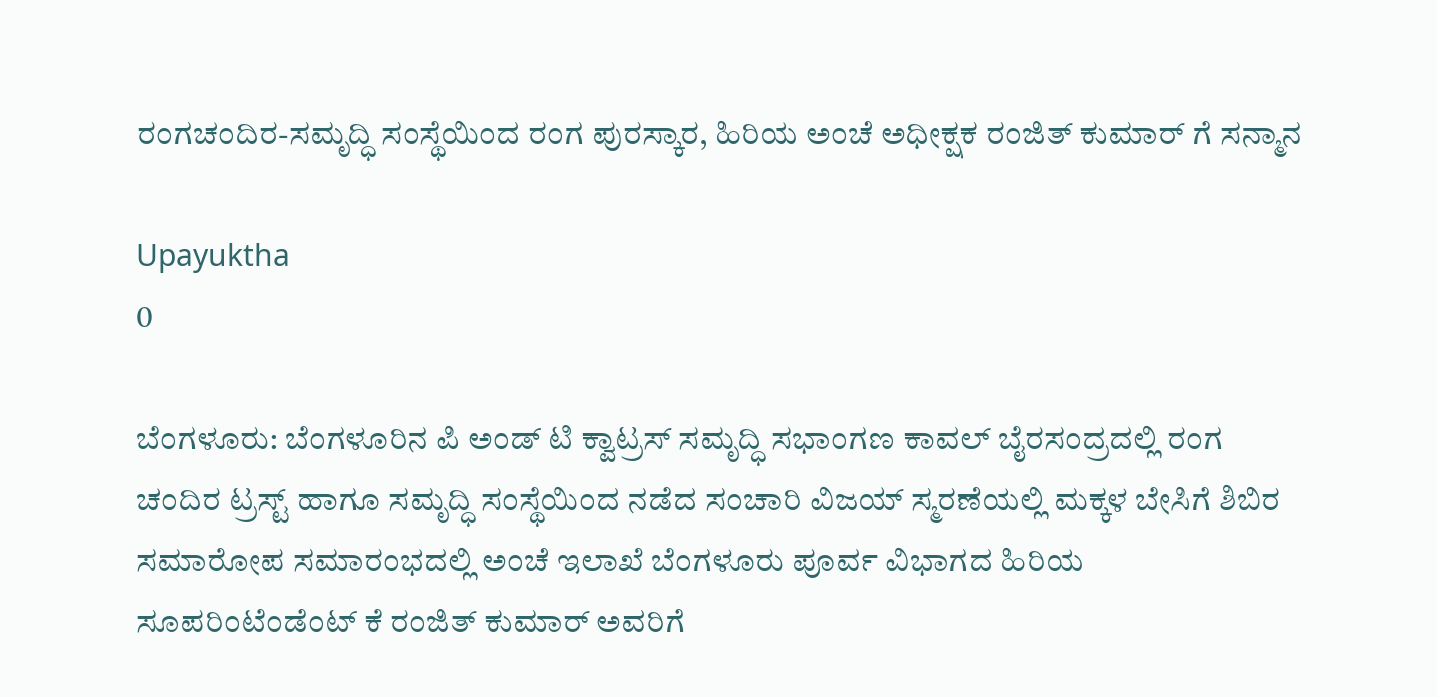ರಂಗಚಂದಿರ-ಸಮೃದ್ಧಿ ಸಂಸ್ಥೆಯಿಂದ ರಂಗ ಪುರಸ್ಕಾರ, ಹಿರಿಯ ಅಂಚೆ ಅಧೀಕ್ಷಕ ರಂಜಿತ್ ಕುಮಾರ್‌ ಗೆ ಸನ್ಮಾನ

Upayuktha
0

ಬೆಂಗಳೂರು: ಬೆಂಗಳೂರಿನ ಪಿ ಅಂಡ್ ಟಿ ಕ್ವಾಟ್ರಸ್ ಸಮೃದ್ಧಿ ಸಭಾಂಗಣ ಕಾವಲ್ ಬೈರಸಂದ್ರದಲ್ಲಿ ರಂಗ ಚಂದಿರ ಟ್ರಸ್ಟ್ ಹಾಗೂ ಸಮೃದ್ಧಿ ಸಂಸ್ಥೆಯಿಂದ ನಡೆದ ಸಂಚಾರಿ ವಿಜಯ್ ಸ್ಮರಣೆಯಲ್ಲಿ ಮಕ್ಕಳ ಬೇಸಿಗೆ ಶಿಬಿರ ಸಮಾರೋಪ ಸಮಾರಂಭದಲ್ಲಿ ಅಂಚೆ ಇಲಾಖೆ ಬೆಂಗಳೂರು ಪೂರ್ವ ವಿಭಾಗದ ಹಿರಿಯ ಸೂಪರಿಂಟೆಂಡೆಂಟ್ ಕೆ ರಂಜಿತ್ ಕುಮಾರ್ ಅವರಿಗೆ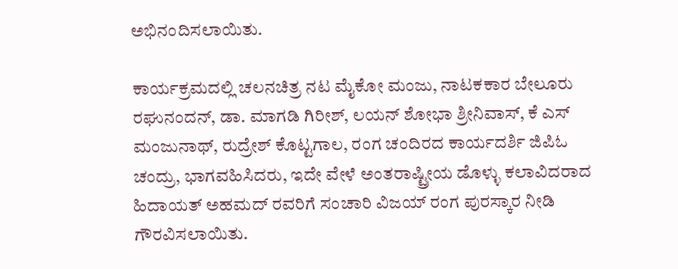ಅಭಿನಂದಿಸಲಾಯಿತು.

ಕಾರ್ಯಕ್ರಮದಲ್ಲಿ ಚಲನಚಿತ್ರ ನಟ ಮೈಕೋ ಮಂಜು, ನಾಟಕಕಾರ ಬೇಲೂರು ರಘುನಂದನ್, ಡಾ. ಮಾಗಡಿ ಗಿರೀಶ್, ಲಯನ್ ಶೋಭಾ ಶ್ರೀನಿವಾಸ್, ಕೆ ಎಸ್ ಮಂಜುನಾಥ್, ರುದ್ರೇಶ್ ಕೊಟ್ಟಗಾಲ, ರಂಗ ಚಂದಿರದ ಕಾರ್ಯದರ್ಶಿ ಜಿಪಿಓ ಚಂದ್ರು, ಭಾಗವಹಿಸಿದರು, ಇದೇ ವೇಳೆ ಅಂತರಾಷ್ಟ್ರೀಯ ಡೊಳ್ಳು ಕಲಾವಿದರಾದ  ಹಿದಾಯತ್ ಅಹಮದ್ ರವರಿಗೆ ಸಂಚಾರಿ ವಿಜಯ್ ರಂಗ ಪುರಸ್ಕಾರ ನೀಡಿ ಗೌರವಿಸಲಾಯಿತು.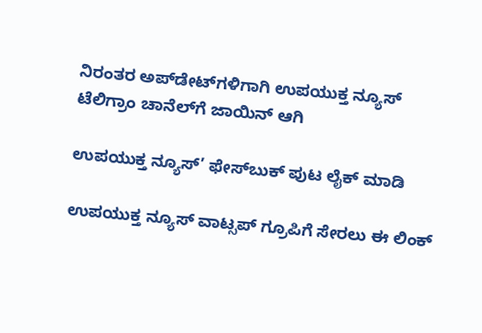ನಿರಂತರ ಅಪ್‌ಡೇಟ್‌ಗಳಿಗಾಗಿ ಉಪಯುಕ್ತ ನ್ಯೂಸ್‌ ಟೆಲಿಗ್ರಾಂ ಚಾನೆಲ್‌ಗೆ ಜಾಯಿನ್‌ ಆಗಿ

ಉಪಯುಕ್ತ ನ್ಯೂಸ್‌’ ಫೇಸ್‌ಬುಕ್ ಪುಟ ಲೈಕ್ ಮಾಡಿ

ಉಪಯುಕ್ತ ನ್ಯೂಸ್‌ ವಾಟ್ಸಪ್‌ ಗ್ರೂಪಿಗೆ ಸೇರಲು ಈ ಲಿಂಕ್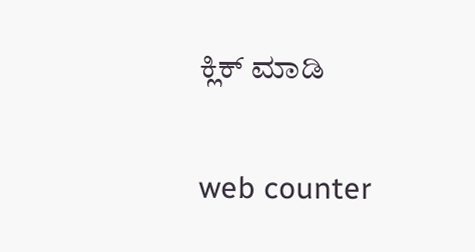ಕ್ಲಿಕ್ ಮಾಡಿ

web counter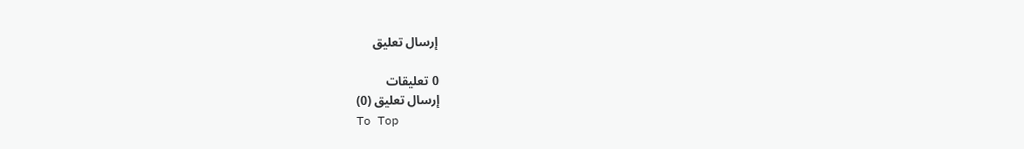إرسال تعليق

0 تعليقات
إرسال تعليق (0)
To Top